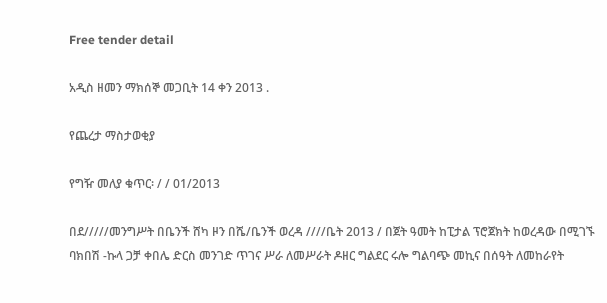Free tender detail

አዲስ ዘመን ማክሰኞ መጋቢት 14 ቀን 2013 .

የጨረታ ማስታወቂያ

የግዥ መለያ ቁጥር፡ / / 01/2013

በደ/////መንግሥት በቤንች ሸካ ዞን በሼ/ቤንች ወረዳ ////ቤት 2013 / በጀት ዓመት ከፒታል ፕሮጀክት ከወረዳው በሚገኙ ባክበሽ -ኩላ ጋቻ ቀበሌ ድርስ መንገድ ጥገና ሥራ ለመሥራት ዶዘር ግልደር ሩሎ ግልባጭ መኪና በሰዓት ለመከራየት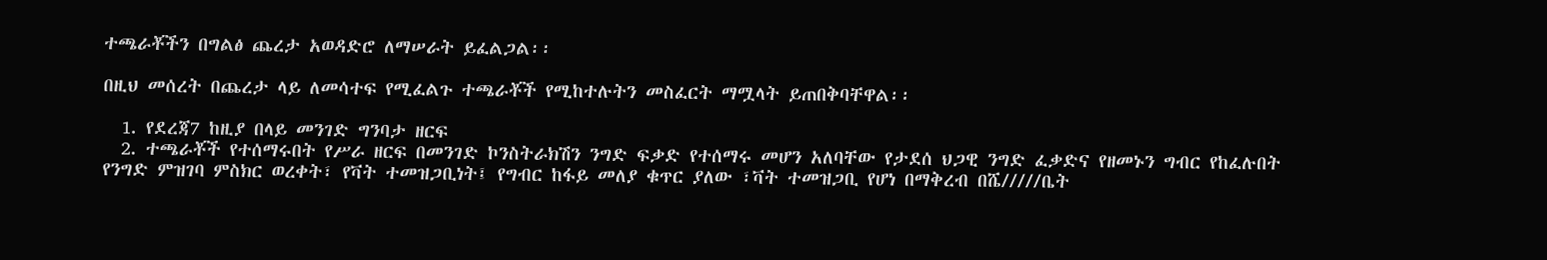ተጫራቾችን በግልፅ ጨረታ አወዳድሮ ለማሠራት ይፈልጋል፡፡

በዚህ መሰረት በጨረታ ላይ ለመሳተፍ የሚፈልጉ ተጫራቾች የሚከተሉትን መስፈርት ማሟላት ይጠበቅባቸዋል፡፡

  1. የደረጃ7 ከዚያ በላይ መንገድ ግንባታ ዘርፍ
  2. ተጫራቾች የተሰማሩበት የሥራ ዘርፍ በመንገድ ኮንስትራክሽን ንግድ ፍቃድ የተሰማሩ መሆን አለባቸው የታደሰ ህጋዊ ንግድ ፈቃድና የዘመኑን ግብር የከፈሉበት የንግድ ምዝገባ ምስክር ወረቀት፣ የቫት ተመዝጋቢነት፤ የግብር ከፋይ መለያ ቁጥር ያለው ፣ቫት ተመዝጋቢ የሆነ በማቅረብ በሼ/////ቤት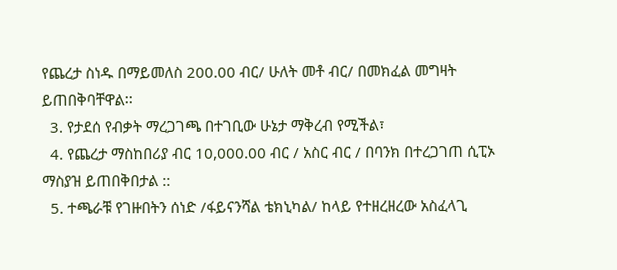የጨረታ ስነዱ በማይመለስ 200.00 ብር/ ሁለት መቶ ብር/ በመክፈል መግዛት ይጠበቅባቸዋል፡፡
  3. የታደሰ የብቃት ማረጋገጫ በተገቢው ሁኔታ ማቅረብ የሚችል፣
  4. የጨረታ ማስከበሪያ ብር 10,000.00 ብር / አስር ብር / በባንክ በተረጋገጠ ሲፒኦ ማስያዝ ይጠበቅበታል ::
  5. ተጫራቹ የገዙበትን ሰነድ /ፋይናንሻል ቴክኒካል/ ከላይ የተዘረዘረው አስፈላጊ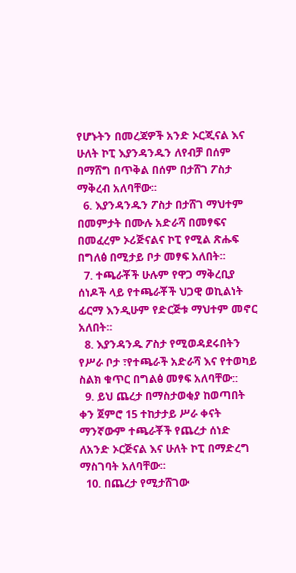የሆኑትን በመረጃዎች አንድ ኦርጂናል እና ሁለት ኮፒ እያንዳንዱን ለየብቻ በሰም በማሸግ በጥቅል በሰም በታሸገ ፖስታ ማቅረብ አለባቸው፡፡
  6. እያንዳንዱን ፖስታ በታሸገ ማህተም በመምታት በሙሉ አድራሻ በመፃፍና በመፈረም ኦሪጅናልና ኮፒ የሚል ጽሑፍ በግለፅ በሚታይ ቦታ መፃፍ አለበት፡፡
  7. ተጫራቾች ሁሉም የዋጋ ማቅረቢያ ሰነዶች ላይ የተጫራቾች ህጋዊ ወኪልነት ፊርማ እንዲሁም የድርጅቱ ማህተም መኖር አለበት፡፡
  8. እያንዳንዱ ፖስታ የሚወዳደሩበትን የሥራ ቦታ ፣የተጫራች አድራሻ እና የተወካይ ስልክ ቁጥር በግልፅ መፃፍ አለባቸው::
  9. ይህ ጨረታ በማስታወቂያ ከወጣበት ቀን ጀምሮ 15 ተከታታይ ሥራ ቀናት ማንኛውም ተጫራቾች የጨረታ ሰነድ ለአንድ ኦርጅናል እና ሁለት ኮፒ በማድረግ ማስገባት አለባቸው፡፡
  10. በጨረታ የሚታሸገው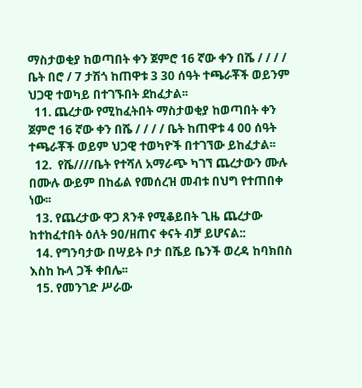ማስታወቂያ ከወጣበት ቀን ጀምሮ 16 ኛው ቀን በሼ / / / / ቤት በሮ / 7 ታሽጎ ከጠዋቱ 3 30 ሰዓት ተጫራቾች ወይንም ህጋዊ ተወካይ በተገኙበት ደከፈታል፡፡
  11. ጨረታው የሚከፈትበት ማስታወቂያ ከወጣበት ቀን ጀምሮ 16 ኛው ቀን በሼ / / / / ቤት ከጠዋቱ 4 00 ሰዓት ተጫራቾች ወይም ህጋዊ ተወካዮች በተገኘው ይከፈታል፡፡
  12.  የሼ////ቤት የተሻለ አማራጭ ካገኘ ጨረታውን ሙሉ በሙሉ ውይም በከፊል የመሰረዝ መብቱ በህግ የተጠበቀ ነው፡፡
  13. የጨረታው ዋጋ ጸንቶ የሚቆይበት ጊዜ ጨረታው ከተከፈተበት ዕለት 90/ዘጠና ቀናት ብቻ ይሆናል::
  14. የግንባታው በሣይት ቦታ በሼይ ቤንች ወረዳ ከባክበስ እስከ ኩላ ጋች ቀበሌ፡፡
  15. የመንገድ ሥራው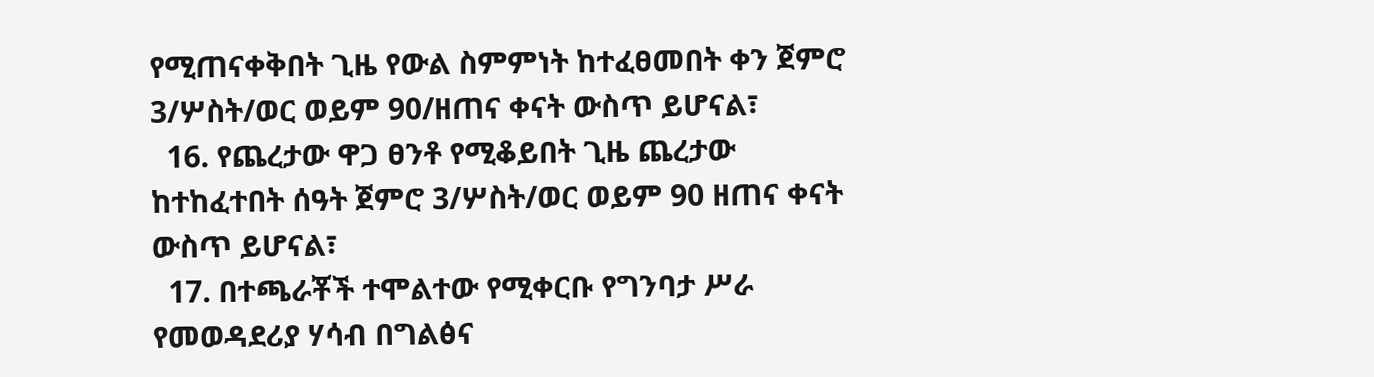የሚጠናቀቅበት ጊዜ የውል ስምምነት ከተፈፀመበት ቀን ጀምሮ 3/ሦስት/ወር ወይም 90/ዘጠና ቀናት ውስጥ ይሆናል፣
  16. የጨረታው ዋጋ ፀንቶ የሚቆይበት ጊዜ ጨረታው ከተከፈተበት ሰዓት ጀምሮ 3/ሦስት/ወር ወይም 90 ዘጠና ቀናት ውስጥ ይሆናል፣
  17. በተጫራቾች ተሞልተው የሚቀርቡ የግንባታ ሥራ የመወዳደሪያ ሃሳብ በግልፅና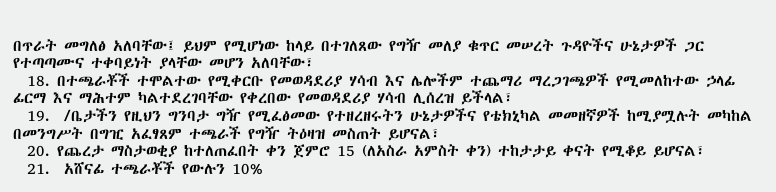በጥራት መግለፅ አለባቸው፤ ይህም የሚሆነው ከላይ በተገለጸው የግዥ መለያ ቁጥር መሠረት ጉዳዮችና ሁኔታዎች ጋር የተጣጣሙና ተቀባይነት ያላቸው መሆን አለባቸው፣
  18. በተጫራቾች ተሞልተው የሚቀርቡ የመወዳደሪያ ሃሳብ እና ሌሎችም ተጨማሪ ማረጋገጫዎች የሚመለከተው ኃላፊ ፊርማ እና ማሕተም ካልተደረገባቸው የቀረበው የመወዳደሪያ ሃሳብ ሊሰረዝ ይችላል፣
  19.  /ቤታችን የዚህን ግንባታ ግዥ የሚፈፅመው የተዘረዘሩትን ሁኔታዎችና የቴክኒካል መመዘኛዎች ከሚያሟሉት መካከል በመንግሥት በግዢ አፈፃጸም ተጫራች የግዥ ትዕዛዝ መስጠት ይሆናል፣
  20. የጨረታ ማስታወቂያ ከተለጠፈበት ቀን ጀምሮ 15 (ለአስራ አምስት ቀን) ተከታታይ ቀናት የሚቆይ ይሆናል፣
  21.  አሸናፊ ተጫራቾች የውሉን 10%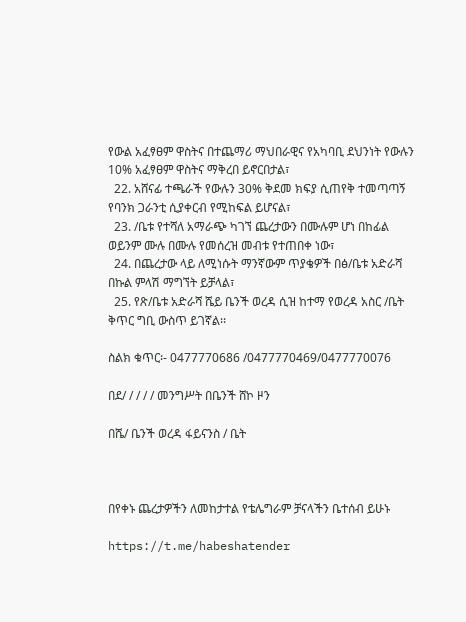የውል አፈፃፀም ዋስትና በተጨማሪ ማህበራዊና የአካባቢ ደህንነት የውሉን 10% አፈፃፀም ዋስትና ማቅረበ ይኖርበታል፣
  22. አሸናፊ ተጫራች የውሉን 30% ቅደመ ክፍያ ሲጠየቅ ተመጣጣኝ የባንክ ጋራንቲ ሲያቀርብ የሚከፍል ይሆናል፣
  23. /ቤቱ የተሻለ አማራጭ ካገኘ ጨረታውን በሙሉም ሆነ በከፊል ወይንም ሙሉ በሙሉ የመሰረዝ መብቱ የተጠበቀ ነው፣
  24. በጨረታው ላይ ለሚነሱት ማንኛውም ጥያቄዎች በፅ/ቤቱ አድራሻ በኩል ምላሽ ማግኘት ይቻላል፣
  25. የጽ/ቤቱ አድራሻ ሼይ ቤንች ወረዳ ሲዝ ከተማ የወረዳ አስር /ቤት ቅጥር ግቢ ውስጥ ይገኛል፡፡

ስልክ ቁጥር፡- 0477770686 /0477770469/0477770076

በደ/ / / / / መንግሥት በቤንች ሸኮ ዞን

በሼ/ ቤንች ወረዳ ፋይናንስ / ቤት



በየቀኑ ጨረታዎችን ለመከታተል የቴሌግራም ቻናላችን ቤተሰብ ይሁኑ

https://t.me/habeshatender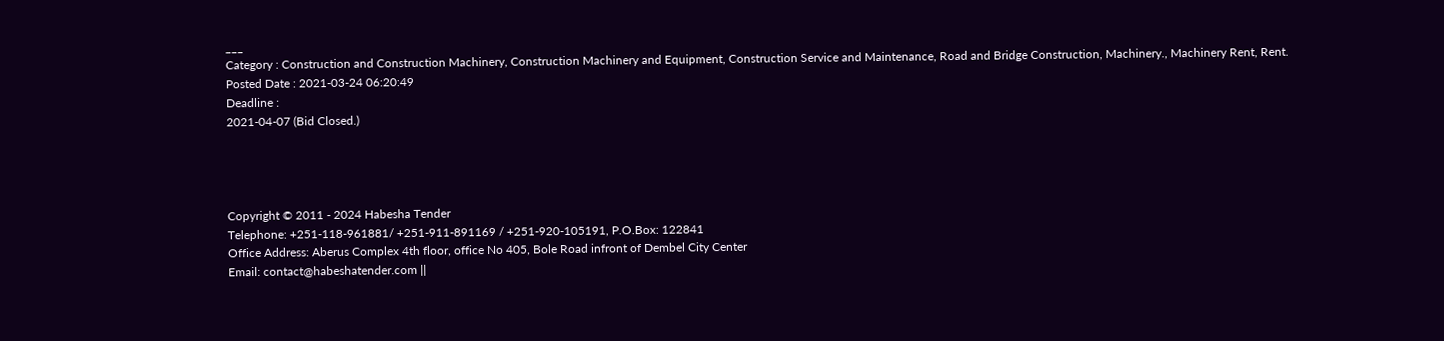___
Category : Construction and Construction Machinery, Construction Machinery and Equipment, Construction Service and Maintenance, Road and Bridge Construction, Machinery., Machinery Rent, Rent.
Posted Date : 2021-03-24 06:20:49
Deadline :
2021-04-07 (Bid Closed.)




Copyright © 2011 - 2024 Habesha Tender
Telephone: +251-118-961881/ +251-911-891169 / +251-920-105191, P.O.Box: 122841
Office Address: Aberus Complex 4th floor, office No 405, Bole Road infront of Dembel City Center
Email: contact@habeshatender.com ||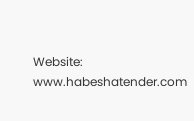Website: www.habeshatender.com